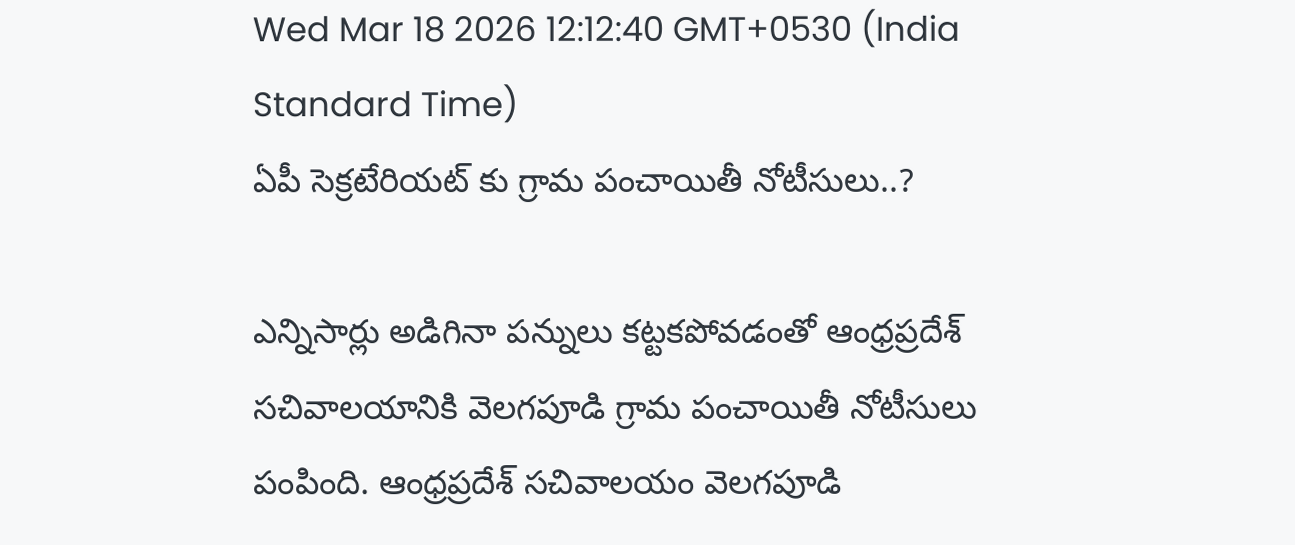Wed Mar 18 2026 12:12:40 GMT+0530 (India Standard Time)
ఏపీ సెక్రటేరియట్ కు గ్రామ పంచాయితీ నోటీసులు..?

ఎన్నిసార్లు అడిగినా పన్నులు కట్టకపోవడంతో ఆంధ్రప్రదేశ్ సచివాలయానికి వెలగపూడి గ్రామ పంచాయితీ నోటీసులు పంపింది. ఆంధ్రప్రదేశ్ సచివాలయం వెలగపూడి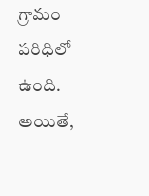గ్రామం పరిధిలో ఉంది. అయితే,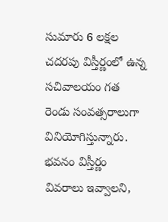సుమారు 6 లక్షల చదరపు విస్తీర్ణంలో ఉన్న సచివాలయం గత రెండు సంవత్సరాలుగా వినియోగిస్తున్నారు. భవనం విస్తీర్ణం వివరాలు ఇవ్వాలని,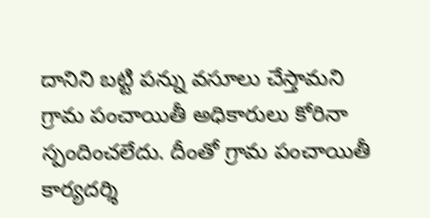దానిని బట్టి పన్ను వసూలు చేస్తామని గ్రామ పంచాయితీ అధికారులు కోరినా స్పందించలేదు. దీంతో గ్రామ పంచాయితీ కార్యదర్శి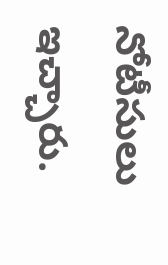నోటీసులు ఇచ్చారు.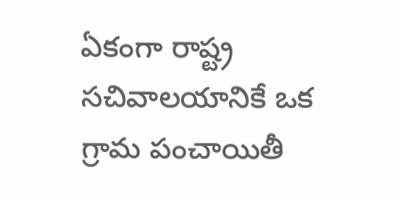ఏకంగా రాష్ట్ర సచివాలయానికే ఒక గ్రామ పంచాయితీ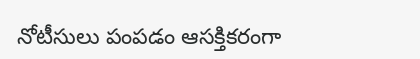నోటీసులు పంపడం ఆసక్తికరంగా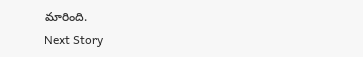మారింది.
Next Story